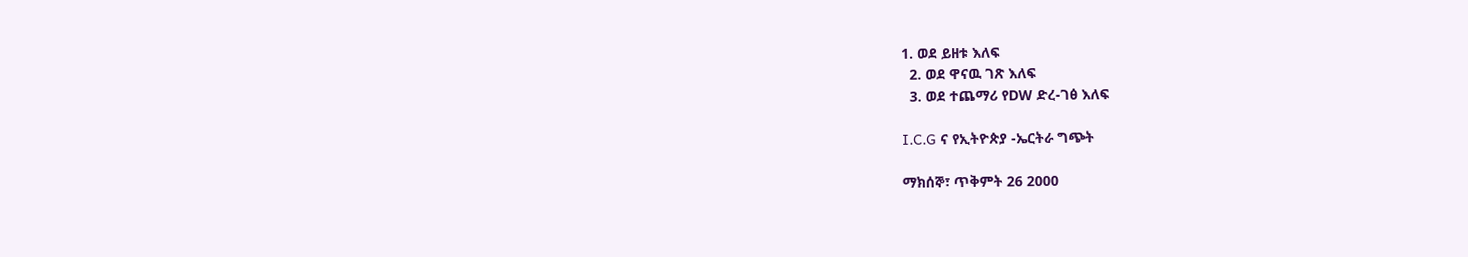1. ወደ ይዘቱ እለፍ
  2. ወደ ዋናዉ ገጽ እለፍ
  3. ወደ ተጨማሪ የDW ድረ-ገፅ እለፍ

I.C.G ና የኢትዮጵያ -ኤርትራ ግጭት

ማክሰኞ፣ ጥቅምት 26 2000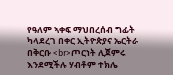የዓለም ኣቀፍ ማህበረሰብ ግፊት ካላደረገ በቀር ኢትዮጵያና ኤርትራ በቅርቡ <br>ጦርነት ሊጀምሩ እንደሚችሉ ሃብቶም ተክሌ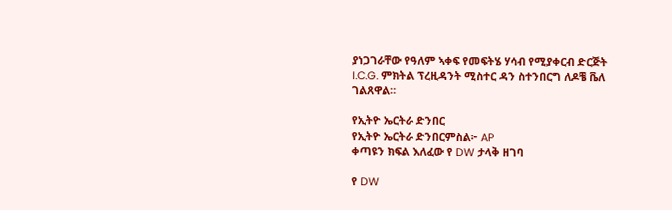ያነጋገራቸው የዓለም ኣቀፍ የመፍትሄ ሃሳብ የሚያቀርብ ድርጅት I.C.G. ምክትል ፕረዚዳንት ሚስተር ዳን ስተንበርግ ለዶቼ ቬለ ገልጸዋል።

የኢትዮ ኤርትራ ድንበር
የኢትዮ ኤርትራ ድንበርምስል፦ AP
ቀጣዩን ክፍል እለፈው የ DW ታላቅ ዘገባ

የ DW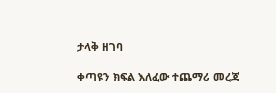ታላቅ ዘገባ

ቀጣዩን ክፍል እለፈው ተጨማሪ መረጃ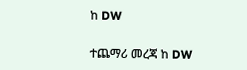ከ DW

ተጨማሪ መረጃ ከ DW